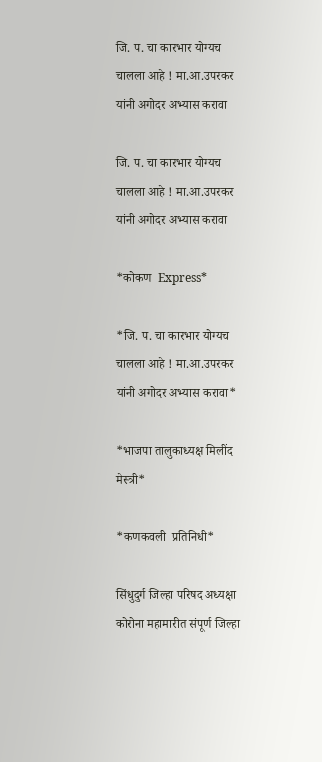जि. प. चा कारभार योग्यच चालला आहे ! मा.आ.उपरकर यांनी अगोदर अभ्यास करावा

जि. प. चा कारभार योग्यच चालला आहे ! मा.आ.उपरकर यांनी अगोदर अभ्यास करावा

*कोकण  Express*

*जि. प. चा कारभार योग्यच चालला आहे ! मा.आ.उपरकर यांनी अगोदर अभ्यास करावा*

*भाजपा तालुकाध्यक्ष मिलींद मेस्त्री*

*कणकवली  प्रतिनिधी*

सिंधुदुर्ग जिल्हा परिषद अध्यक्षा कोरोना महामारीत संपूर्ण जिल्हा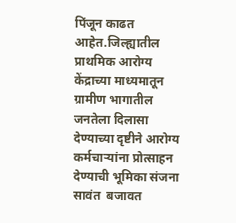पिंजून काढत आहेत.जिल्ह्यातील प्राथमिक आरोग्य केंद्राच्या माध्यमातून ग्रामीण भागातील जनतेला दिलासा देण्याच्या दृष्टीने आरोग्य कर्मचाऱ्यांना प्रोत्साहन देण्याची भूमिका संजना सावंत  बजावत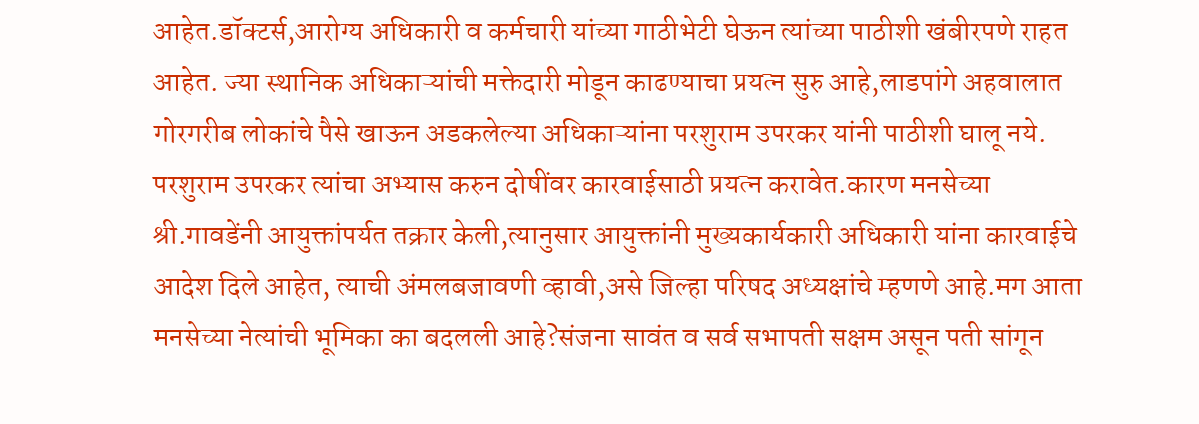आहेत.डॉक्टर्स,आरोग्य अधिकारी व कर्मचारी यांच्या गाठीभेटी घेऊन त्यांच्या पाठीशी खंबीरपणे राहत आहेत. ज्या स्थानिक अधिकाऱ्यांची मक्तेदारी मोडून काढण्याचा प्रयत्न सुरु आहे,लाडपांगे अहवालात गोरगरीब लोकांचे पैसे खाऊन अडकलेल्या अधिकाऱ्यांना परशुराम उपरकर यांनी पाठीशी घालू नये. परशुराम उपरकर त्यांचा अभ्यास करुन दोषींवर कारवाईसाठी प्रयत्न करावेत.कारण मनसेच्या श्री.गावडेंनी आयुक्तांपर्यत तक्रार केली,त्यानुसार आयुक्तांनी मुख्यकार्यकारी अधिकारी यांना कारवाईचे आदेश दिले आहेत, त्याची अंमलबजावणी व्हावी,असे जिल्हा परिषद अध्यक्षांचे म्हणणे आहे.मग आता मनसेच्या नेत्यांची भूमिका का बदलली आहे?संजना सावंत व सर्व सभापती सक्षम असून पती सांगून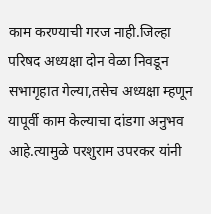काम करण्याची गरज नाही.जिल्हा परिषद अध्यक्षा दोन वेळा निवडून सभागृहात गेल्या,तसेच अध्यक्षा म्हणून यापूर्वी काम केल्याचा दांडगा अनुभव आहे.त्यामुळे परशुराम उपरकर यांनी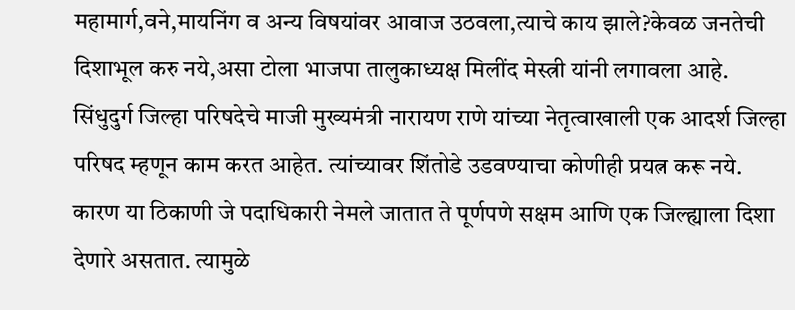महामार्ग,वने,मायनिंग व अन्य विषयांवर आवाज उठवला,त्याचे काय झाले?केवळ जनतेची दिशाभूल करु नये,असा टोला भाजपा तालुकाध्यक्ष मिलींद मेस्त्री यांनी लगावला आहे.
सिंधुदुर्ग जिल्हा परिषदेचे माजी मुख्यमंत्री नारायण राणे यांच्या नेतृत्वाखाली एक आदर्श जिल्हा परिषद म्हणून काम करत आहेत. त्यांच्यावर शिंतोडे उडवण्याचा कोणीही प्रयत्न करू नये. कारण या ठिकाणी जे पदाधिकारी नेमले जातात ते पूर्णपणे सक्षम आणि एक जिल्ह्याला दिशा देणारे असतात. त्यामुळे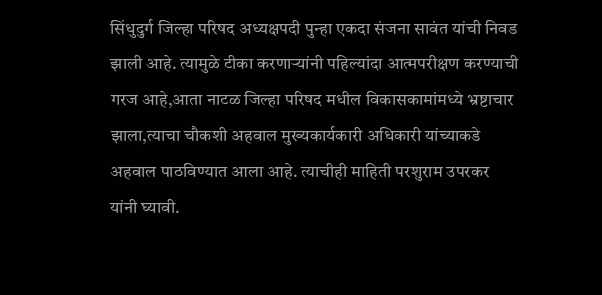सिंधुदुर्ग जिल्हा परिषद अध्यक्षपदी पुन्हा एकदा संजना सावंत यांची निवड झाली आहे. त्यामुळे टीका करणाऱ्यांनी पहिल्यांदा आत्मपरीक्षण करण्याची गरज आहे,आता नाटळ जिल्हा परिषद मधील विकासकामांमध्ये भ्रष्टाचार झाला,त्याचा चौकशी अहवाल मुख्यकार्यकारी अधिकारी यांच्याकडे अहवाल पाठविण्यात आला आहे. त्याचीही माहिती परशुराम उपरकर यांनी घ्यावी.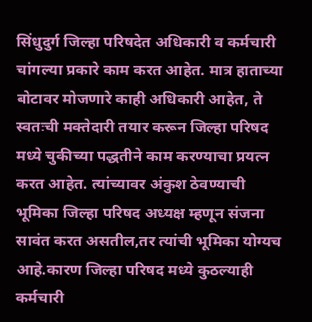सिंधुदुर्ग जिल्हा परिषदेत अधिकारी व कर्मचारी चांगल्या प्रकारे काम करत आहेत. मात्र हाताच्या बोटावर मोजणारे काही अधिकारी आहेत, ते स्वतःची मक्तेदारी तयार करून जिल्हा परिषद मध्ये चुकीच्या पद्धतीने काम करण्याचा प्रयत्न करत आहेत. त्यांच्यावर अंकुश ठेवण्याची भूमिका जिल्हा परिषद अध्यक्ष म्हणून संजना सावंत करत असतील,तर त्यांची भूमिका योग्यच आहे.कारण जिल्हा परिषद मध्ये कुठल्याही कर्मचारी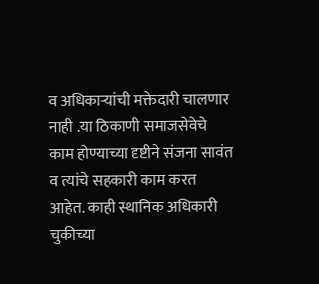व अधिकाऱ्यांची मक्तेदारी चालणार नाही .या ठिकाणी समाजसेवेचे काम होण्याच्या दृष्टीने संजना सावंत व त्यांचे सहकारी काम करत आहेत. काही स्थानिक अधिकारी चुकीच्या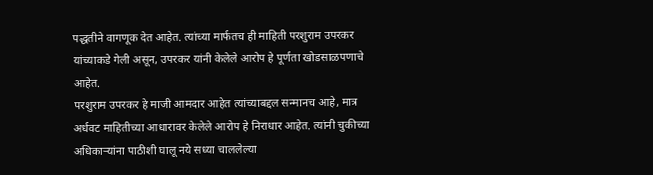पद्धतीने वागणूक देत आहेत. त्यांच्या मार्फतच ही माहिती परशुराम उपरकर यांच्याकडे गेली असून, उपरकर यांनी केलेले आरोप हे पूर्णता खोडसाळपणाचे आहेत.
परशुराम उपरकर हे माजी आमदार आहेत त्यांच्याबद्दल सन्मानच आहे, मात्र अर्धवट माहितीच्या आधारावर केलेले आरोप हे निराधार आहेत. त्यांनी चुकीच्या अधिकाऱ्यांना पाठीशी घालू नये सध्या चाललेल्या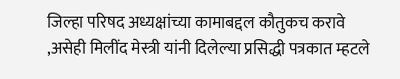जिल्हा परिषद अध्यक्षांच्या कामाबद्दल कौतुकच करावे ,असेही मिलींद मेस्त्री यांनी दिलेल्या प्रसिद्धी पत्रकात म्हटले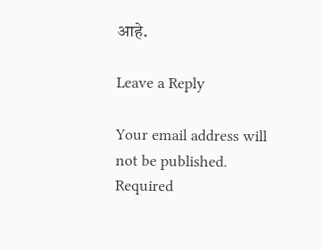आहे.

Leave a Reply

Your email address will not be published. Required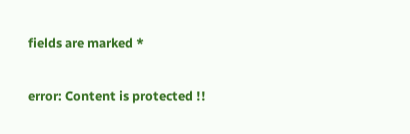fields are marked *

error: Content is protected !!